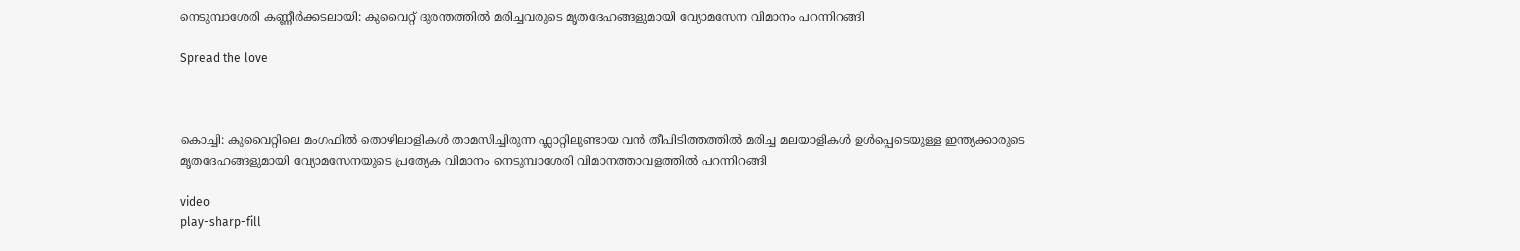നെടുമ്പാശേരി കണ്ണീർക്കടലായി: കുവൈറ്റ് ദുരന്തത്തിൽ മരിച്ചവരുടെ മൃതദേഹങ്ങളുമായി വ്യോമസേന വിമാനം പറന്നിറങ്ങി

Spread the love



കൊച്ചി: കുവൈറ്റിലെ മംഗഫിൽ തൊഴിലാളികൾ താമസിച്ചിരുന്ന ഫ്ലാറ്റിലുണ്ടായ വൻ തീപിടിത്തത്തിൽ മരിച്ച മലയാളികൾ ഉൾപ്പെടെയുള്ള ഇന്ത്യക്കാരുടെ മൃതദേഹങ്ങളുമായി വ്യോമസേനയുടെ പ്രത്യേക വിമാനം നെടുമ്പാശേരി വിമാനത്താവളത്തിൽ പറന്നിറങ്ങി

video
play-sharp-fill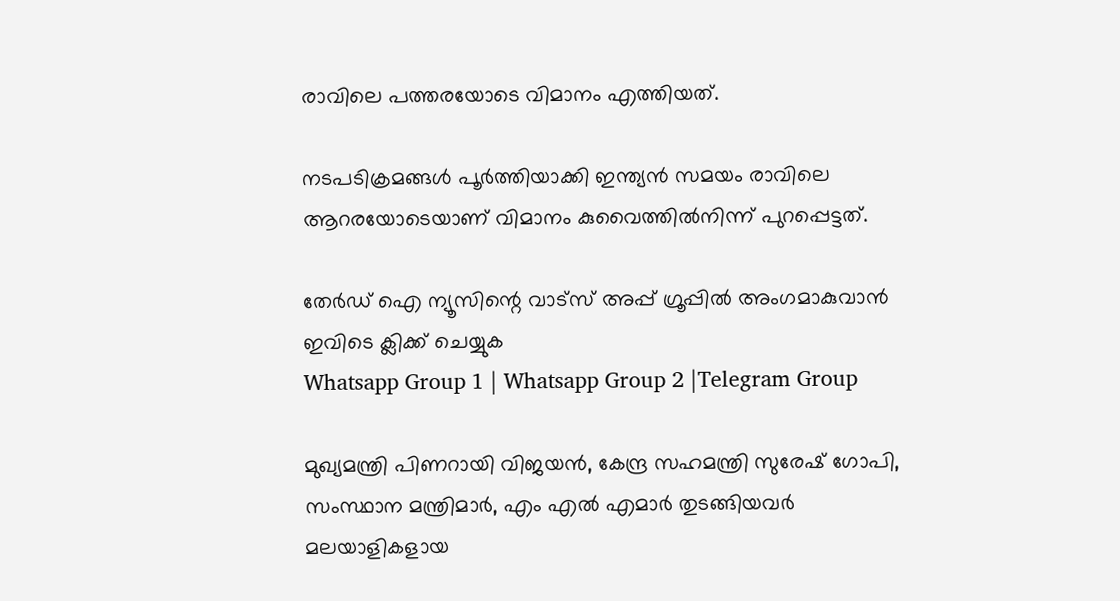രാവിലെ പത്തരയോടെ വിമാനം എത്തിയത്.

നടപടിക്രമങ്ങൾ പൂർത്തിയാക്കി ഇന്ത്യൻ സമയം രാവിലെ ആറരയോടെയാണ് വിമാനം കുവൈത്തിൽനിന്ന് പുറപ്പെട്ടത്.

തേർഡ് ഐ ന്യൂസിന്റെ വാട്സ് അപ്പ് ഗ്രൂപ്പിൽ അംഗമാകുവാൻ ഇവിടെ ക്ലിക്ക് ചെയ്യുക
Whatsapp Group 1 | Whatsapp Group 2 |Telegram Group

മുഖ്യമന്ത്രി പിണറായി വിജയൻ, കേന്ദ്ര സഹമന്ത്രി സുരേഷ് ഗോപി, സംസ്ഥാന മന്ത്രിമാർ, എം എൽ എമാർ തുടങ്ങിയവർ മലയാളികളായ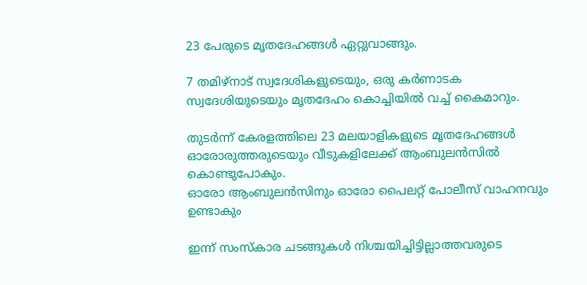23 പേരുടെ മൃതദേഹങ്ങൾ ഏറ്റുവാങ്ങും.

7 തമിഴ്നാട് സ്വദേശികളുടെയും, ഒരു കർണാടക സ്വദേശിയുടെയും മൃതദേഹം കൊച്ചിയിൽ വച്ച് കൈമാറും.

തുടർന്ന് കേരളത്തിലെ 23 മലയാളികളുടെ മൃതദേഹങ്ങൾ ഓരോരുത്തരുടെയും വീടുകളിലേക്ക് ആംബുലൻസിൽ കൊണ്ടുപോകും.
ഓരോ ആംബുലൻസിനും ഓരോ പൈലറ്റ് പോലീസ് വാഹനവും ഉണ്ടാകും

ഇന്ന് സംസ്കാര ചടങ്ങുകൾ നിശ്ചയിച്ചിട്ടില്ലാത്തവരുടെ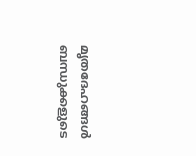മൃതദേഹങ്ങൾ ബന്ധുക്കളുടെ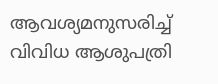ആവശ്യമനുസരിച്ച് വിവിധ ആശുപത്രി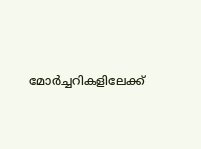മോർച്ചറികളിലേക്ക്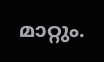മാറ്റും.